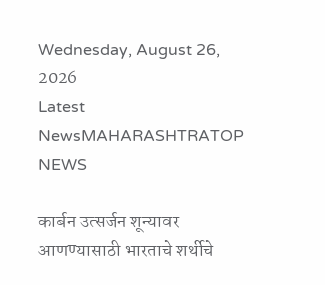Wednesday, August 26, 2026
Latest NewsMAHARASHTRATOP NEWS

कार्बन उत्सर्जन शून्यावर आणण्यासाठी भारताचे शर्थीचे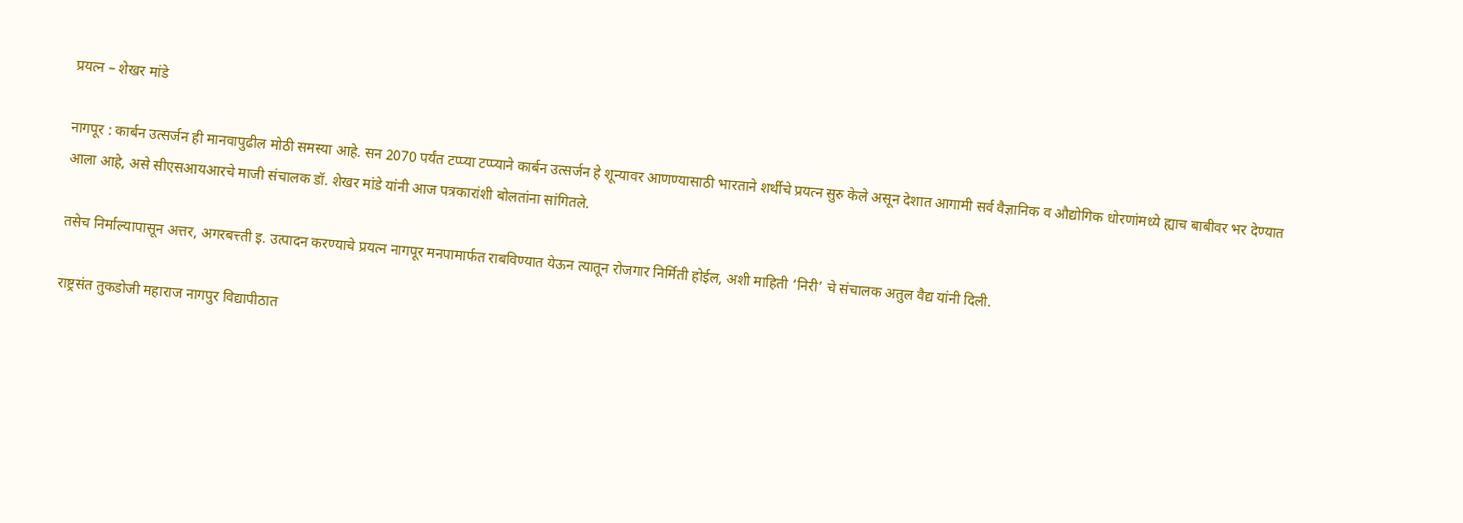प्रयत्न – शेखर मांडे

नागपूर : कार्बन उत्सर्जन ही मानवापुढील मोठी समस्या आहे. सन 2070 पर्यंत टप्प्या टप्प्याने कार्बन उत्सर्जन हे शून्यावर आणण्यासाठी भारताने शर्थीचे प्रयत्न सुरु केले असून देशात आगामी सर्व वैज्ञानिक व औद्योगिक धोरणांमध्ये ह्याच बाबीवर भर देण्यात आला आहे, असे सीएसआयआरचे माजी संचालक डॉ. शेखर मांडे यांनी आज पत्रकारांशी बोलतांना सांगितले.

तसेच निर्माल्यापासून अत्तर, अगरबत्त्ती इ. उत्पादन करण्याचे प्रयत्न नागपूर मनपामार्फत राबविण्यात येऊन त्यातून रोजगार निर्मिती होईल, अशी माहिती ‘निरी’ चे संचालक अतुल वैद्य यांनी दिली.

राष्ट्रसंत तुकडोजी महाराज नागपुर विद्यापीठात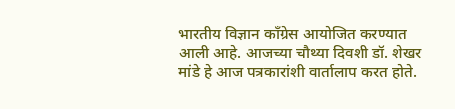भारतीय विज्ञान काँग्रेस आयोजित करण्यात आली आहे. आजच्या चौथ्या दिवशी डॉ. शेखर मांडे हे आज पत्रकारांशी वार्तालाप करत होते.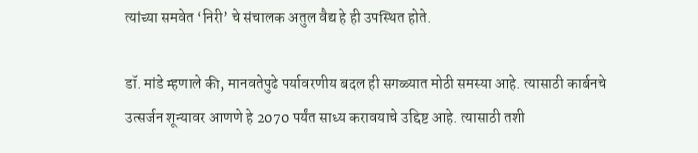त्यांच्या समवेत ‘निरी’ चे संचालक अतुल वैद्य हे ही उपस्थित होते.

डॉ. मांडे म्हणाले की, मानवतेपुढे पर्यावरणीय बदल ही सगळ्यात मोठी समस्या आहे. त्यासाठी कार्बनचे उत्सर्जन शून्यावर आणणे हे 2070 पर्यंत साध्य करावयाचे उद्दिष्ट आहे. त्यासाठी तशी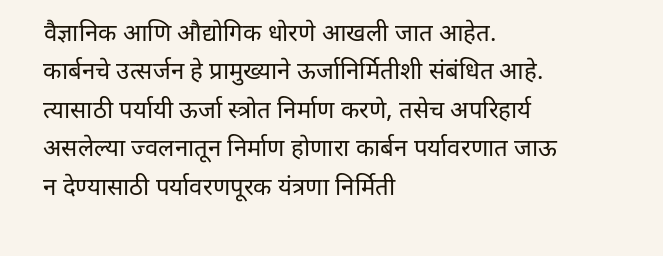वैज्ञानिक आणि औद्योगिक धोरणे आखली जात आहेत. कार्बनचे उत्सर्जन हे प्रामुख्याने ऊर्जानिर्मितीशी संबंधित आहे. त्यासाठी पर्यायी ऊर्जा स्त्रोत निर्माण करणे, तसेच अपरिहार्य असलेल्या ज्वलनातून निर्माण होणारा कार्बन पर्यावरणात जाऊ न देण्यासाठी पर्यावरणपूरक यंत्रणा निर्मिती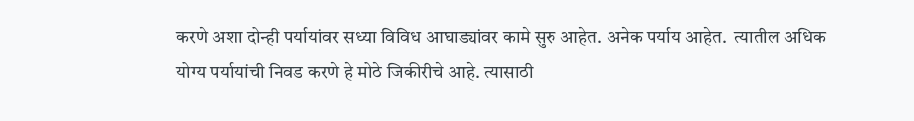करणे अशा दोन्ही पर्यायांवर सध्या विविध आघाड्यांवर कामे सुरु आहेत. अनेक पर्याय आहेत.  त्यातील अधिक योग्य पर्यायांची निवड करणे हे मोठे जिकीरीचे आहे. त्यासाठी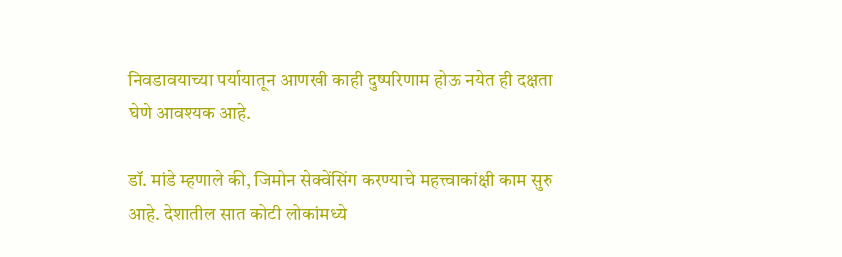निवडावयाच्या पर्यायातून आणखी काही दुष्परिणाम होऊ नयेत ही दक्षता घेणे आवश्यक आहे.

डॉ. मांडे म्हणाले की, जिमोन सेक्वेंसिंग करण्याचे महत्त्वाकांक्षी काम सुरु आहे. देशातील सात कोटी लोकांमध्ये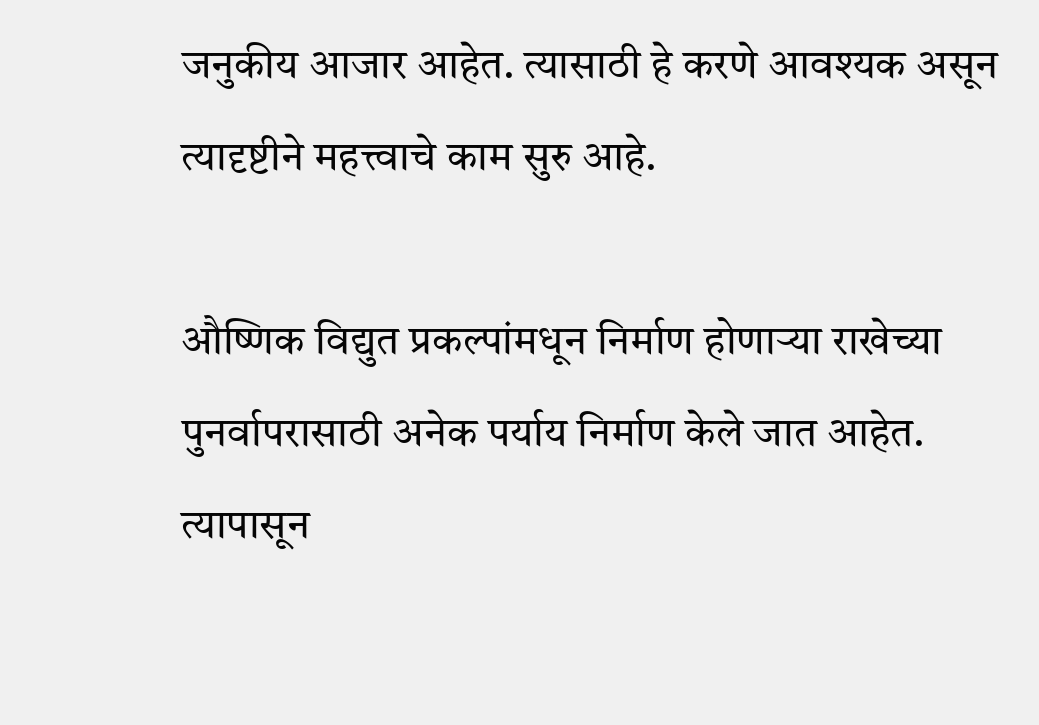जनुकीय आजार आहेत. त्यासाठी हे करणे आवश्यक असून त्यादृष्टीने महत्त्वाचे काम सुरु आहे.

औष्णिक विद्युत प्रकल्पांमधून निर्माण होणाऱ्या राखेच्या पुनर्वापरासाठी अनेक पर्याय निर्माण केले जात आहेत. त्यापासून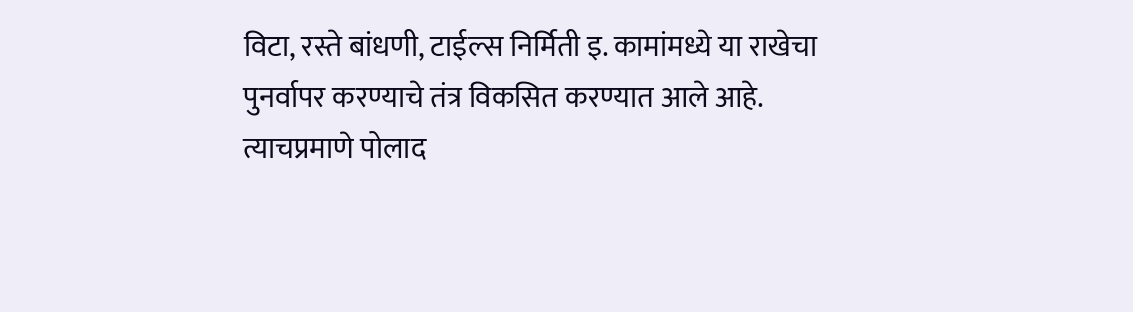विटा, रस्ते बांधणी, टाईल्स निर्मिती इ. कामांमध्ये या राखेचा पुनर्वापर करण्याचे तंत्र विकसित करण्यात आले आहे. त्याचप्रमाणे पोलाद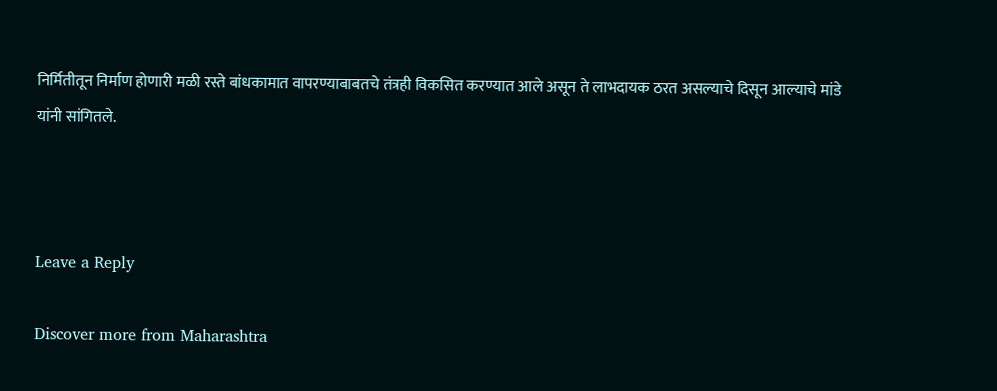निर्मितीतून निर्माण होणारी मळी रस्ते बांधकामात वापरण्याबाबतचे तंत्रही विकसित करण्यात आले असून ते लाभदायक ठरत असल्याचे दिसून आल्याचे मांडे यांनी सांगितले.



Leave a Reply

Discover more from Maharashtra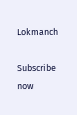Lokmanch

Subscribe now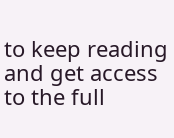to keep reading and get access to the full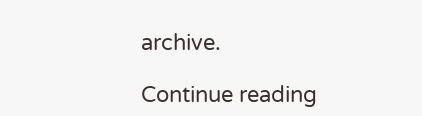archive.

Continue reading